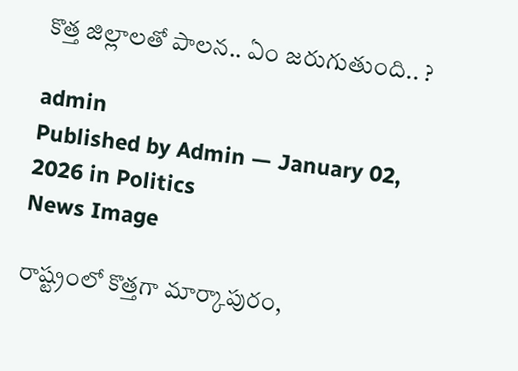కొత్త జిల్లాల‌తో పాల‌న‌.. ఏం జ‌రుగుతుంది.. ?

admin
Published by Admin — January 02, 2026 in Politics
News Image

రాష్ట్రంలో కొత్త‌గా మార్కాపురం,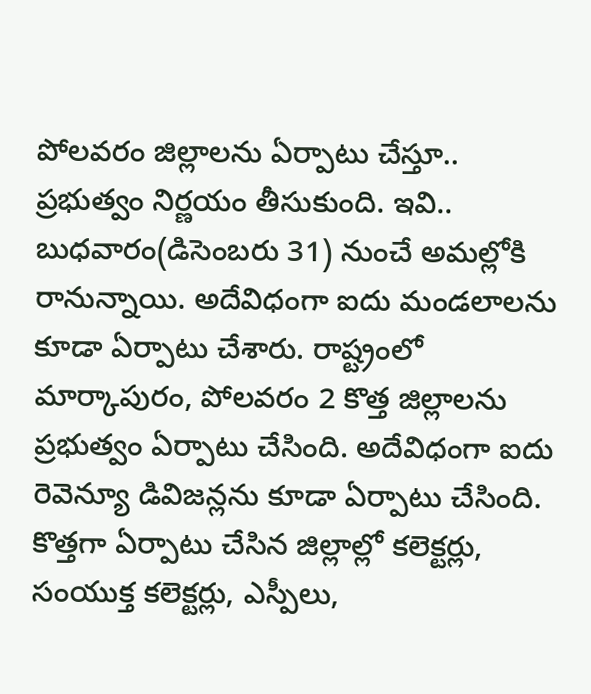పోల‌వ‌రం జిల్లాల‌ను ఏర్పాటు చేస్తూ.. ప్ర‌భుత్వం నిర్ణ‌యం తీసుకుంది. ఇవి.. బుధ‌వారం(డిసెంబ‌రు 31) నుంచే అమ‌ల్లోకి రానున్నాయి. అదేవిధంగా ఐదు మండ‌లాల‌ను కూడా ఏర్పాటు చేశారు. రాష్ట్రంలో మార్కాపురం, పోలవ‌రం 2 కొత్త జిల్లాలను ప్ర‌భుత్వం ఏర్పాటు చేసింది. అదేవిధంగా ఐదు రెవెన్యూ డివిజన్లను కూడా ఏర్పాటు చేసింది. కొత్త‌గా ఏర్పాటు చేసిన జిల్లాల్లో కలెక్టర్లు, సంయుక్త కలెక్టర్లు, ఎస్పీలు,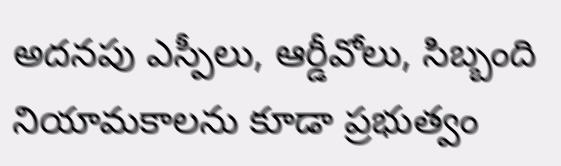అదనపు ఎస్పీలు, ఆర్డీవోలు, సిబ్బంది నియామకాలను కూడా ప్ర‌భుత్వం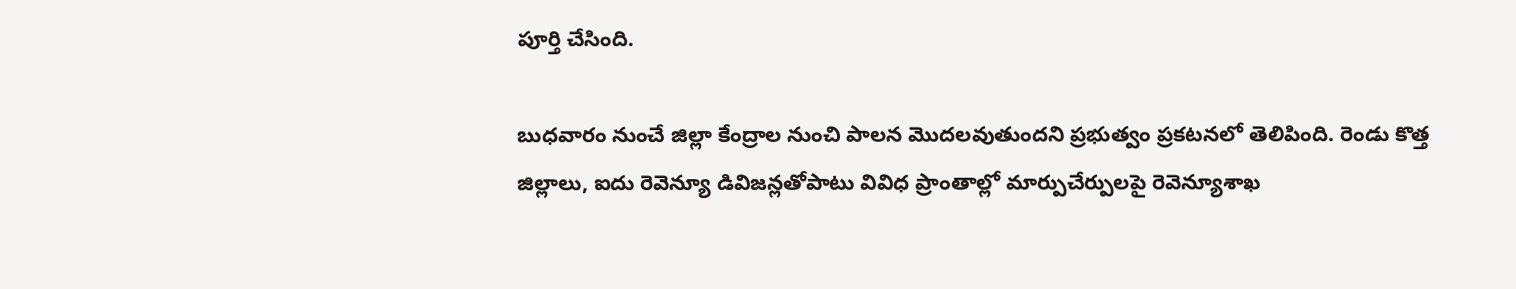పూర్తి చేసింది.

బుధ‌వారం నుంచే జిల్లా కేంద్రాల నుంచి పాలన మొదలవుతుంద‌ని ప్ర‌భుత్వం ప్ర‌క‌ట‌న‌లో తెలిపింది. రెండు కొత్త జిల్లాలు, ఐదు రెవెన్యూ డివిజన్లతోపాటు వివిధ ప్రాంతాల్లో మార్పుచేర్పులపై రెవెన్యూశాఖ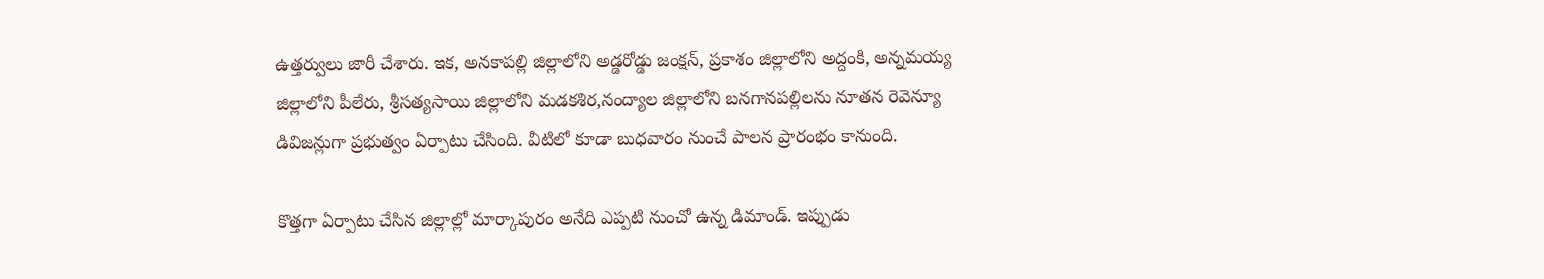ఉత్తర్వులు జారీ చేశారు. ఇక‌, అన‌కాప‌ల్లి జిల్లాలోని అడ్డరోడ్డు జంక్షన్, ప్రకాశం జిల్లాలోని అద్దంకి, అన్నమయ్య జిల్లాలోని పీలేరు, శ్రీసత్యసాయి జిల్లాలోని మడకశిర,నంద్యాల జిల్లాలోని బనగానపల్లిల‌ను నూత‌న రెవెన్యూ డివిజ‌న్లుగా ప్ర‌భుత్వం ఏర్పాటు చేసింది. వీటిలో కూడా బుధ‌వారం నుంచే పాల‌న ప్రారంభం కానుంది.

కొత్త‌గా ఏర్పాటు చేసిన జిల్లాల్లో మార్కాపురం అనేది ఎప్ప‌టి నుంచో ఉన్న డిమాండ్‌. ఇప్పుడు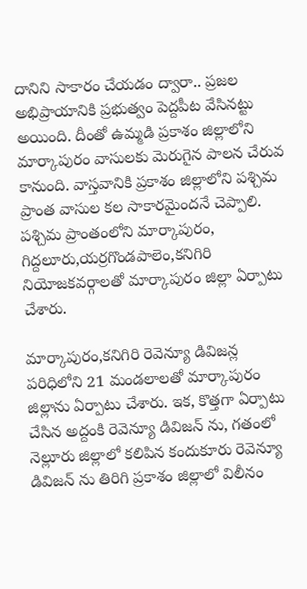దానిని సాకారం చేయ‌డం ద్వారా.. ప్ర‌జ‌ల అభిప్రాయానికి ప్ర‌భుత్వం పెద్ద‌పీట వేసిన‌ట్టు అయింది. దీంతో ఉమ్మ‌డి ప్ర‌కాశం జిల్లాలోని మార్కాపురం వాసుల‌కు మెరుగైన పాల‌న చేరువ కానుంది. వాస్త‌వానికి ప్రకాశం జిల్లాలోని పశ్చిమ ప్రాంత వాసుల కల సాకారమైందనే చెప్పాలి. పశ్చిమ ప్రాంతంలోని మార్కాపురం, గిద్దలూరు,యర్రగొండపాలెం,కనిగిరి నియోజకవర్గాలతో మార్కాపురం జిల్లా ఏర్పాటు చేశారు.

మార్కాపురం,కనిగిరి రెవెన్యూ డివిజన్ల పరిధిలోని 21 మండలాలతో మార్కాపురం జిల్లాను ఏర్పాటు చేశారు. ఇక‌, కొత్తగా ఏర్పాటు చేసిన అద్దంకి రెవెన్యూ డివిజన్ ను, గతంలో నెల్లూరు జిల్లాలో కలిపిన కందుకూరు రెవెన్యూ డివిజన్ ను తిరిగి ప్రకాశం జిల్లాలో విలీనం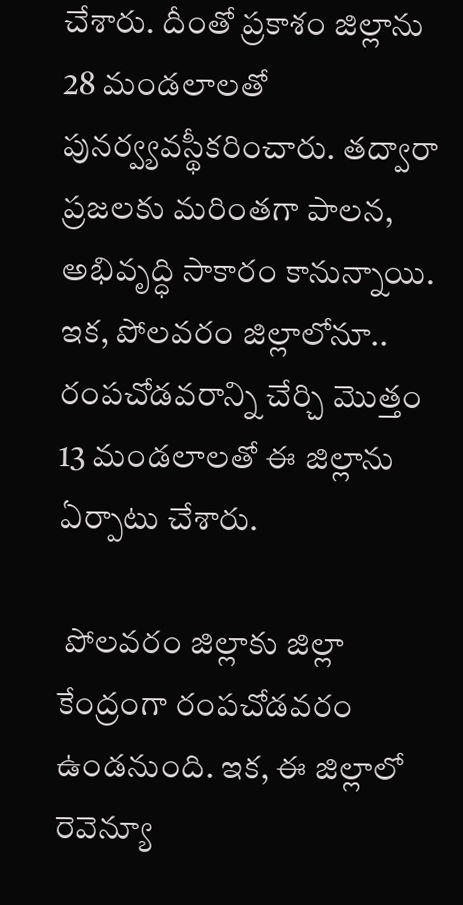చేశారు. దీంతో ప్రకాశం జిల్లాను 28 మండలాలతో పునర్వ్యవస్థీకరించారు. త‌ద్వారా ప్ర‌జ‌ల‌కు మ‌రింతగా పాల‌న, అభివృద్ధి సాకారం కానున్నాయి. ఇక‌, పోల‌వ‌రం జిల్లాలోనూ.. రంప‌చోడ‌వ‌రాన్ని చేర్చి మొత్తం 13 మండ‌లాల‌తో ఈ జిల్లాను ఏర్పాటు చేశారు.

 పోలవరం జిల్లాకు జిల్లా కేంద్రంగా రంపచోడవరం ఉండ‌నుంది. ఇక‌, ఈ జిల్లాలో రెవెన్యూ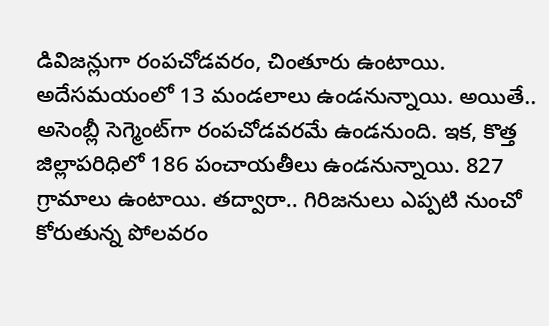డివిజన్లుగా రంపచోడవరం, చింతూరు ఉంటాయి. అదేస‌మ‌యంలో 13 మండ‌లాలు ఉండ‌నున్నాయి. అయితే.. అసెంబ్లీ సెగ్మెంట్‌గా రంపచోడవరమే ఉండ‌నుంది. ఇక‌, కొత్త జిల్లాప‌రిధిలో 186 పంచాయతీలు ఉండ‌నున్నాయి. 827 గ్రామాలు ఉంటాయి. త‌ద్వారా.. గిరిజ‌నులు ఎప్ప‌టి నుంచో కోరుతున్న పోల‌వ‌రం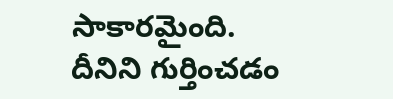సాకార‌మైంది. దీనిని గుర్తించ‌డం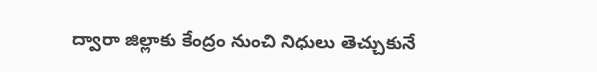ద్వారా జిల్లాకు కేంద్రం నుంచి నిధులు తెచ్చుకునే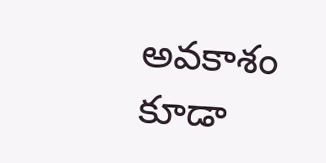అవ‌కాశం కూడా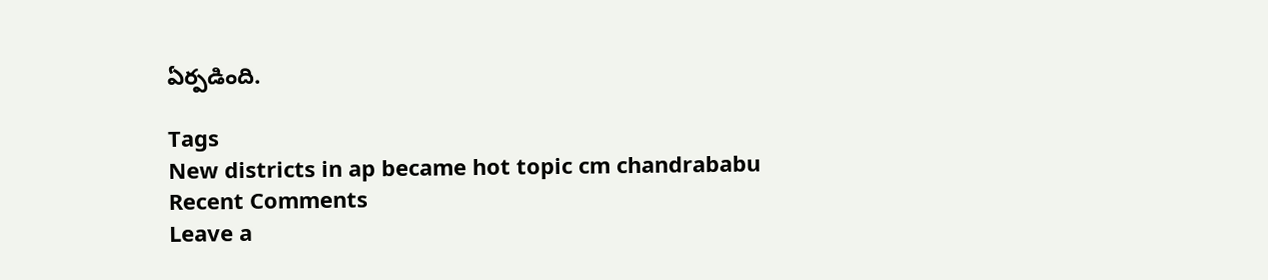ఏర్ప‌డింది.

Tags
New districts in ap became hot topic cm chandrababu
Recent Comments
Leave a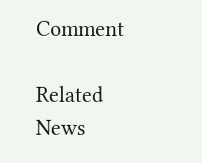Comment

Related News